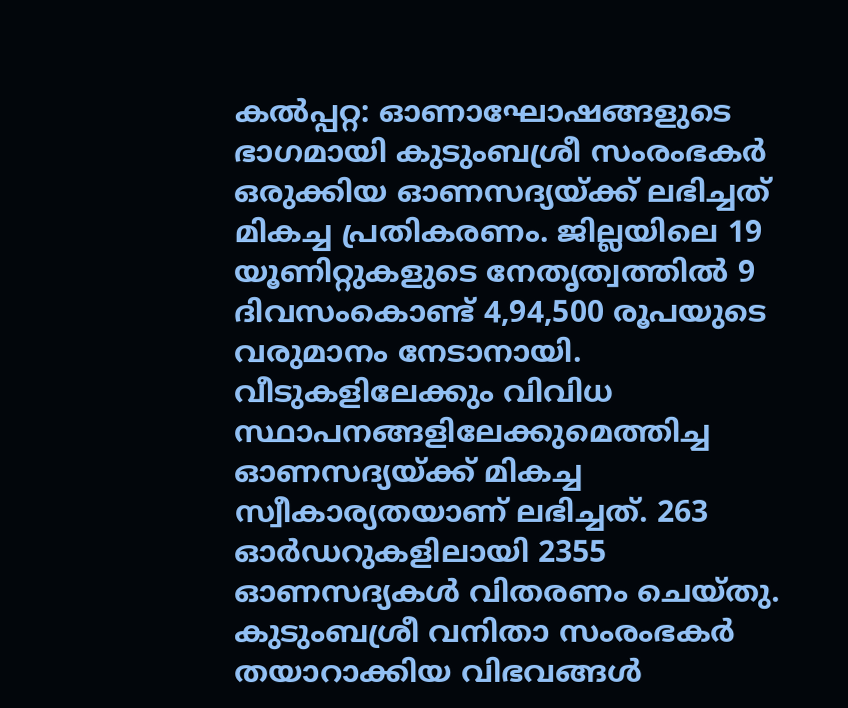കൽപ്പറ്റ: ഓണാഘോഷങ്ങളുടെ ഭാഗമായി കുടുംബശ്രീ സംരംഭകർ ഒരുക്കിയ ഓണസദ്യയ്ക്ക് ലഭിച്ചത് മികച്ച പ്രതികരണം. ജില്ലയിലെ 19 യൂണിറ്റുകളുടെ നേതൃത്വത്തിൽ 9 ദിവസംകൊണ്ട് 4,94,500 രൂപയുടെ വരുമാനം നേടാനായി.
വീടുകളിലേക്കും വിവിധ സ്ഥാപനങ്ങളിലേക്കുമെത്തിച്ച ഓണസദ്യയ്ക്ക് മികച്ച സ്വീകാര്യതയാണ് ലഭിച്ചത്. 263 ഓർഡറുകളിലായി 2355 ഓണസദ്യകൾ വിതരണം ചെയ്തു. കുടുംബശ്രീ വനിതാ സംരംഭകർ തയാറാക്കിയ വിഭവങ്ങൾ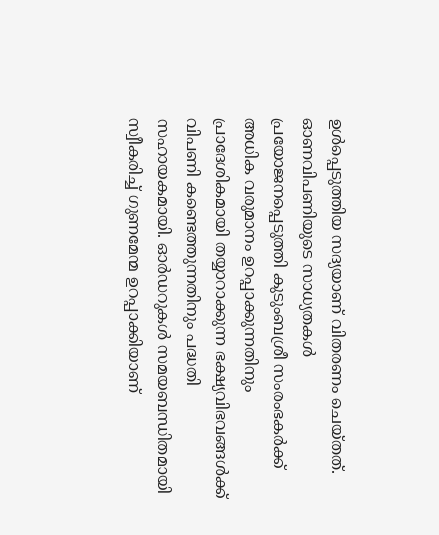ഉൾപ്പെടുത്തിയ സദ്യയാണ് വിതരണം ചെയ്തത്.
ഓണവിപണിയുടെ സാധ്യതകൾ പ്രയോജനപ്പെടുത്തി കുടുംബശ്രീ സംരംഭകർക്ക് അധിക വരുമാനം ഉറപ്പാക്കുന്നതിനും പ്രാദേശികമായി തയ്യാറാക്കുന്ന ഭക്ഷ്യവിഭവങ്ങൾക്ക് വിപണി കണ്ടെത്തുന്നതിനും പദ്ധതി സഹായകമായി. ഓർഡറുകൾ സമയബന്ധിതമായി സ്വീകരിച്ച് ഗുണമേന്മ ഉറപ്പാക്കിയാണ്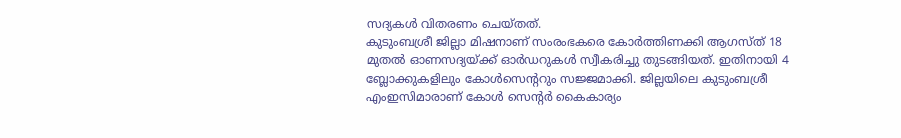സദ്യകൾ വിതരണം ചെയ്തത്.
കുടുംബശ്രീ ജില്ലാ മിഷനാണ് സംരംഭകരെ കോർത്തിണക്കി ആഗസ്ത് 18 മുതൽ ഓണസദ്യയ്ക്ക് ഓർഡറുകൾ സ്വീകരിച്ചു തുടങ്ങിയത്. ഇതിനായി 4 ബ്ലോക്കുകളിലും കോൾസെൻ്ററും സജ്ജമാക്കി. ജില്ലയിലെ കുടുംബശ്രീ എംഇസിമാരാണ് കോൾ സെൻ്റർ കൈകാര്യം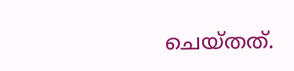ചെയ്തത്.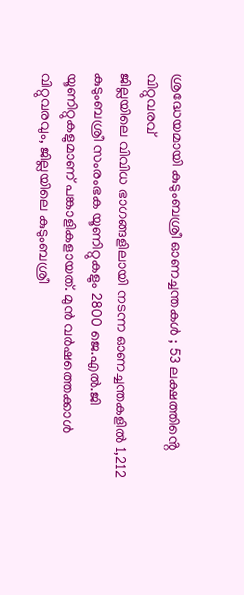ശ്രദ്ധേയമായി കുടുംബശ്രീ ഓണച്ചന്തകൾ ; 53 ലക്ഷത്തിൻ്റെ വിറ്റുവരവ്
ജില്ലയിലെ വിവിധ ഭാഗങ്ങളിലായി നടന്ന ഓണച്ചന്തകളിൽ 1,212 കുടുംബശ്രീ സംരംഭക യൂണിറ്റുകളും 2800 ജെ.എൽ.ജി യൂണിറ്റുകളുമാണ് പങ്കാളികളായത്. മുൻ വർഷത്തെക്കാൾ വിറ്റുവരവും, ജില്ലയിലെ കുടുംബശ്രീ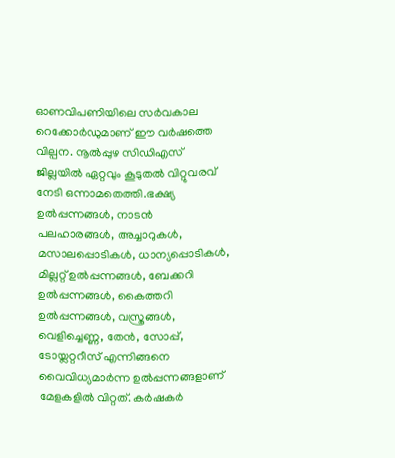ഓണവിപണിയിലെ സർവകാല റെക്കോർഡുമാണ് ഈ വർഷത്തെ വില്പന. നൂൽപ്പുഴ സിഡിഎസ് ജില്ലയിൽ ഏറ്റവും കൂടുതൽ വിറ്റുവരവ് നേടി ഒന്നാമതെത്തി.ഭക്ഷ്യ ഉൽപ്പന്നങ്ങൾ, നാടൻ പലഹാരങ്ങൾ, അച്ചാറുകൾ, മസാലപ്പൊടികൾ, ധാന്യപ്പൊടികൾ, മില്ലറ്റ് ഉൽപ്പന്നങ്ങൾ, ബേക്കറി ഉൽപ്പന്നങ്ങൾ, കൈത്തറി ഉൽപ്പന്നങ്ങൾ, വസ്ത്രങ്ങൾ, വെളിച്ചെണ്ണ, തേൻ, സോപ്പ്, ടോയ്ലറ്ററീസ് എന്നിങ്ങനെ വൈവിധ്യമാർന്ന ഉൽപ്പന്നങ്ങളാണ് മേളകളിൽ വിറ്റത്. കർഷകർ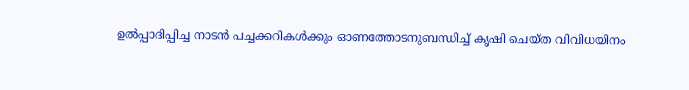ഉൽപ്പാദിപ്പിച്ച നാടൻ പച്ചക്കറികൾക്കും ഓണത്തോടനുബന്ധിച്ച് കൃഷി ചെയ്ത വിവിധയിനം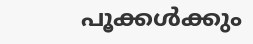പൂക്കൾക്കും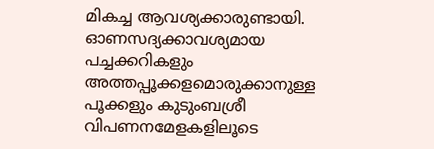മികച്ച ആവശ്യക്കാരുണ്ടായി. ഓണസദ്യക്കാവശ്യമായ പച്ചക്കറികളും അത്തപ്പൂക്കളമൊരുക്കാനുള്ള പൂക്കളും കുടുംബശ്രീ വിപണനമേളകളിലൂടെ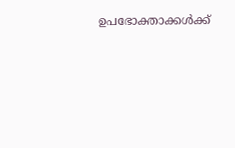ഉപഭോക്താക്കൾക്ക്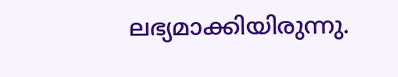ലഭ്യമാക്കിയിരുന്നു.